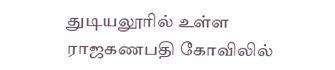துடியலூரில் உள்ள ராஜகணபதி கோவிலில்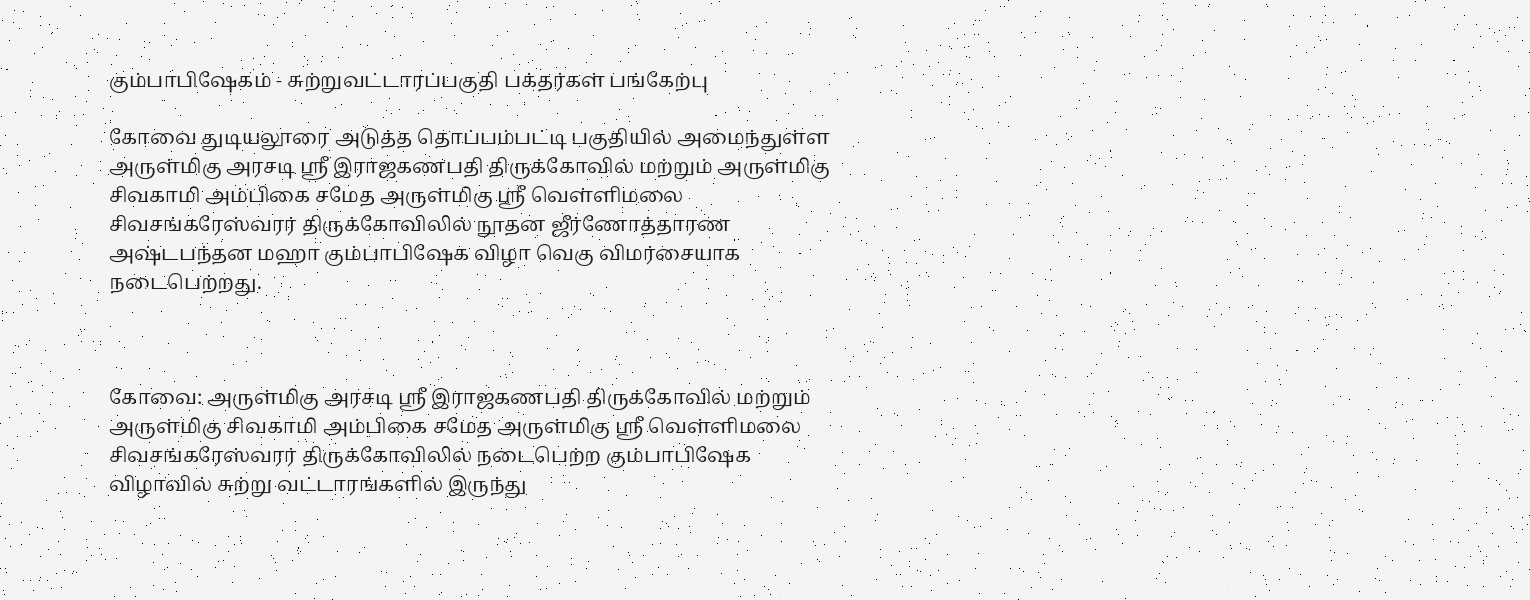கும்பாபிஷேகம் - சுற்றுவட்டாரப்பகுதி பக்தர்கள் பங்கேற்பு

கோவை துடியலூரை அடுத்த தொப்பம்பட்டி பகுதியில் அமைந்துள்ள அருள்மிகு அரசடி ஸ்ரீ இராஜகணபதி திருக்கோவில் மற்றும் அருள்மிகு சிவகாமி அம்பிகை சமேத அருள்மிகு ஸ்ரீ வெள்ளிமலை சிவசங்கரேஸ்வரர் திருக்கோவிலில் நூதன ஜீர்ணோத்தாரண அஷ்டபந்தன மஹா கும்பாபிஷேக விழா வெகு விமர்சையாக நடைபெற்றது.



கோவை: அருள்மிகு அரசடி ஸ்ரீ இராஜகணபதி திருக்கோவில் மற்றும் அருள்மிகு சிவகாமி அம்பிகை சமேத அருள்மிகு ஸ்ரீ வெள்ளிமலை சிவசங்கரேஸ்வரர் திருக்கோவிலில் நடைபெற்ற கும்பாபிஷேக விழாவில் சுற்று வட்டாரங்களில் இருந்து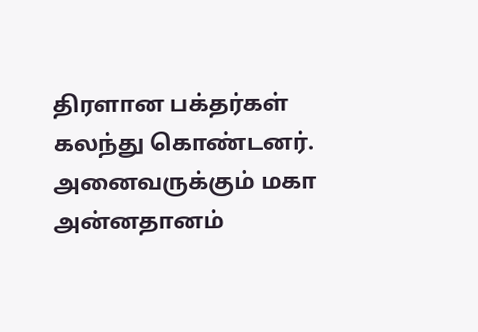திரளான பக்தர்கள் கலந்து கொண்டனர். அனைவருக்கும் மகா அன்னதானம்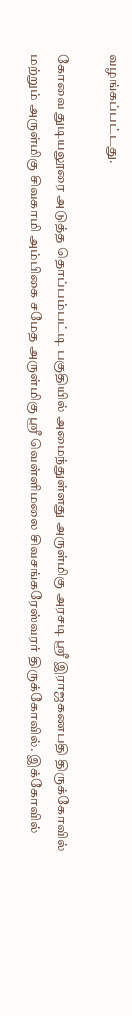வழங்கப்பட்டது.

கோவை துடியலூரை அடுத்த தொப்பம்பட்டி பகுதியில் அமைந்துள்ளது அருள்மிகு அரசடி ஸ்ரீ இராஜகணபதி திருக்கோவில் மற்றும் அருள்மிகு சிவகாமி அம்பிகை சமேத அருள்மிகு ஸ்ரீ வெள்ளிமலை சிவசங்கரேஸ்வரர் திருக்கோவில். இக்கோவில்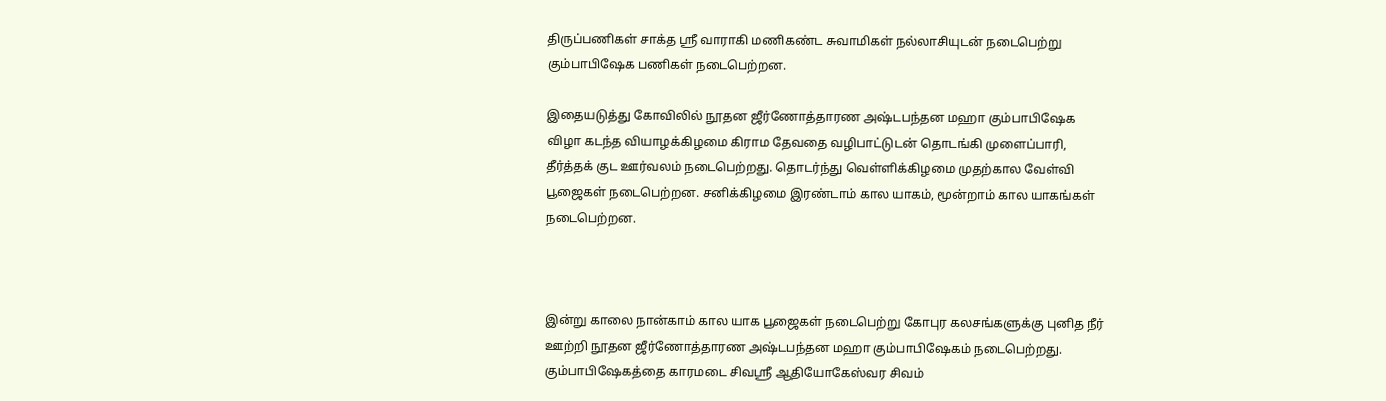திருப்பணிகள் சாக்த ஸ்ரீ வாராகி மணிகண்ட சுவாமிகள் நல்லாசியுடன் நடைபெற்று கும்பாபிஷேக பணிகள் நடைபெற்றன.

இதையடுத்து கோவிலில் நூதன ஜீர்ணோத்தாரண அஷ்டபந்தன மஹா கும்பாபிஷேக விழா கடந்த வியாழக்கிழமை கிராம தேவதை வழிபாட்டுடன் தொடங்கி முளைப்பாரி, தீர்த்தக் குட ஊர்வலம் நடைபெற்றது. தொடர்ந்து வெள்ளிக்கிழமை முதற்கால வேள்வி பூஜைகள் நடைபெற்றன. சனிக்கிழமை இரண்டாம் கால யாகம், மூன்றாம் கால யாகங்கள் நடைபெற்றன.



இன்று காலை நான்காம் கால யாக பூஜைகள் நடைபெற்று கோபுர கலசங்களுக்கு புனித நீர் ஊற்றி நூதன ஜீர்ணோத்தாரண அஷ்டபந்தன மஹா கும்பாபிஷேகம் நடைபெற்றது. கும்பாபிஷேகத்தை காரமடை சிவஸ்ரீ ஆதியோகேஸ்வர சிவம்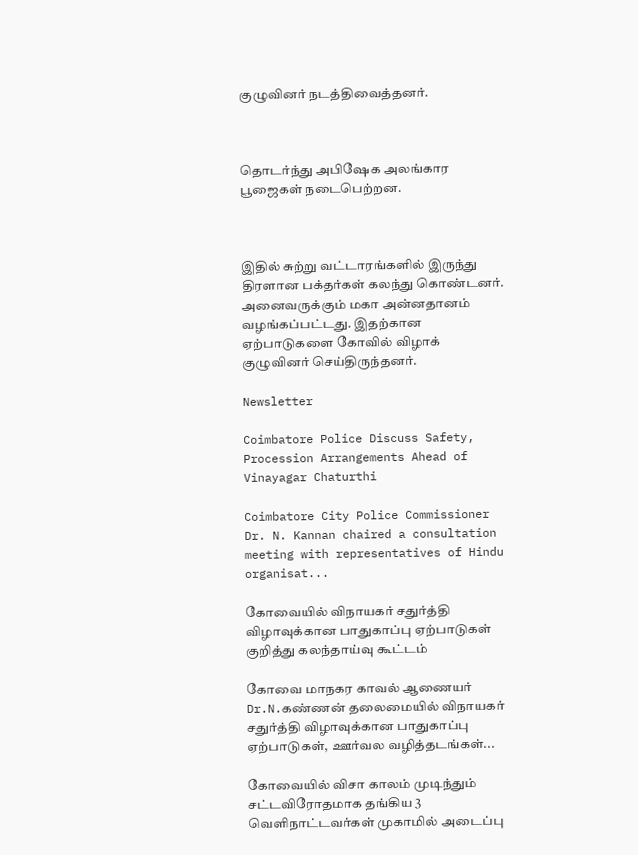குழுவினர் நடத்திவைத்தனர்.



தொடர்ந்து அபிஷேக அலங்கார பூஜைகள் நடைபெற்றன.



இதில் சுற்று வட்டாரங்களில் இருந்து திரளான பக்தர்கள் கலந்து கொண்டனர். அனைவருக்கும் மகா அன்னதானம் வழங்கப்பட்டது. இதற்கான ஏற்பாடுகளை கோவில் விழாக் குழுவினர் செய்திருந்தனர்.

Newsletter

Coimbatore Police Discuss Safety, Procession Arrangements Ahead of Vinayagar Chaturthi

Coimbatore City Police Commissioner Dr. N. Kannan chaired a consultation meeting with representatives of Hindu organisat...

கோவையில் விநாயகர் சதுர்த்தி விழாவுக்கான பாதுகாப்பு ஏற்பாடுகள் குறித்து கலந்தாய்வு கூட்டம்

கோவை மாநகர காவல் ஆணையர் Dr.N.கண்ணன் தலைமையில் விநாயகர் சதுர்த்தி விழாவுக்கான பாதுகாப்பு ஏற்பாடுகள், ஊர்வல வழித்தடங்கள்...

கோவையில் விசா காலம் முடிந்தும் சட்டவிரோதமாக தங்கிய 3 வெளிநாட்டவர்கள் முகாமில் அடைப்பு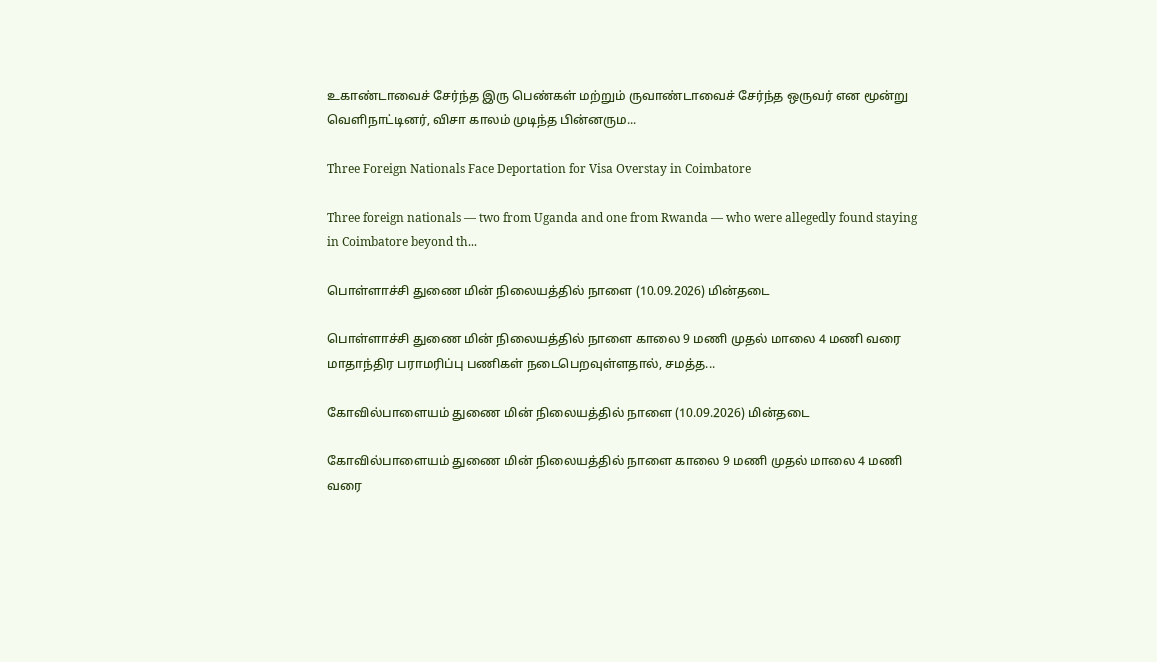உகாண்டாவைச் சேர்ந்த இரு பெண்கள் மற்றும் ருவாண்டாவைச் சேர்ந்த ஒருவர் என மூன்று வெளிநாட்டினர், விசா காலம் முடிந்த பின்னரும...

Three Foreign Nationals Face Deportation for Visa Overstay in Coimbatore

Three foreign nationals — two from Uganda and one from Rwanda — who were allegedly found staying in Coimbatore beyond th...

பொள்ளாச்சி துணை மின் நிலையத்தில் நாளை (10.09.2026) மின்தடை

பொள்ளாச்சி துணை மின் நிலையத்தில் நாளை காலை 9 மணி முதல் மாலை 4 மணி வரை மாதாந்திர பராமரிப்பு பணிகள் நடைபெறவுள்ளதால், சமத்த...

கோவில்பாளையம் துணை மின் நிலையத்தில் நாளை (10.09.2026) மின்தடை

கோவில்பாளையம் துணை மின் நிலையத்தில் நாளை காலை 9 மணி முதல் மாலை 4 மணி வரை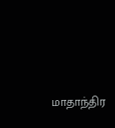மாதாந்திர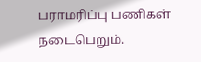பராமரிப்பு பணிகள் நடைபெறும்.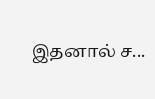இதனால் ச...